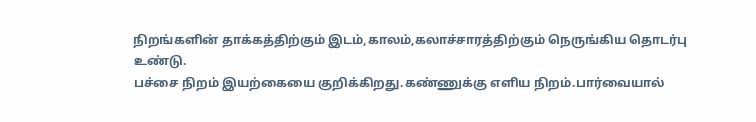நிறங்களின் தாக்கத்திற்கும் இடம்,காலம்,கலாச்சாரத்திற்கும் நெருங்கிய தொடர்பு உண்டு.
பச்சை நிறம் இயற்கையை குறிக்கிறது.கண்ணுக்கு எளிய நிறம்.பார்வையால்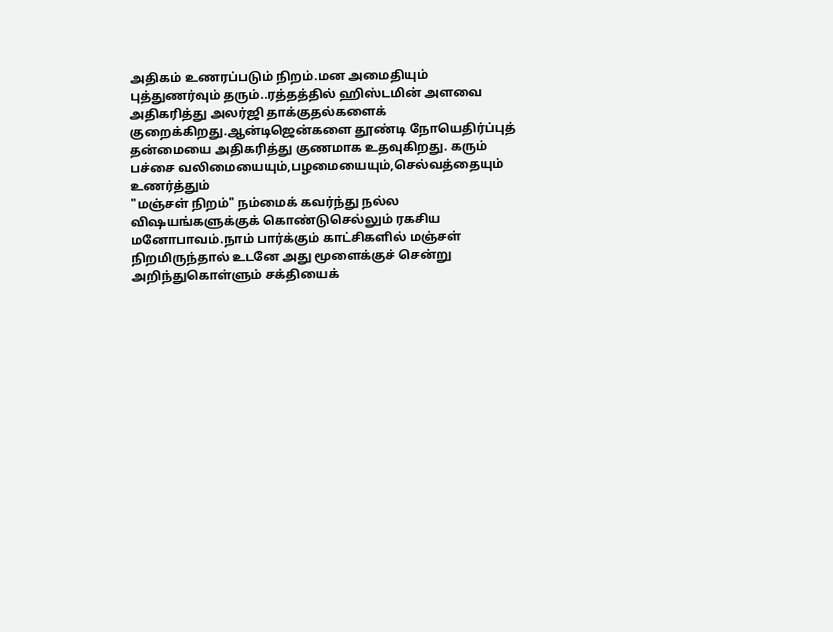அதிகம் உணரப்படும் நிறம்.மன அமைதியும் புத்துணர்வும் தரும்..ரத்தத்தில் ஹிஸ்டமின் அளவை அதிகரித்து அலர்ஜி தாக்குதல்களைக் குறைக்கிறது.ஆன்டிஜென்களை தூண்டி நோயெதிர்ப்புத் தன்மையை அதிகரித்து குணமாக உதவுகிறது. கரும் பச்சை வலிமையையும்,பழமையையும்,செல்வத்தையும் உணர்த்தும்
"மஞ்சள் நிறம்" நம்மைக் கவர்ந்து நல்ல விஷயங்களுக்குக் கொண்டுசெல்லும் ரகசிய மனோபாவம்.நாம் பார்க்கும் காட்சிகளில் மஞ்சள் நிறமிருந்தால் உடனே அது மூளைக்குச் சென்று அறிந்துகொள்ளும் சக்தியைக்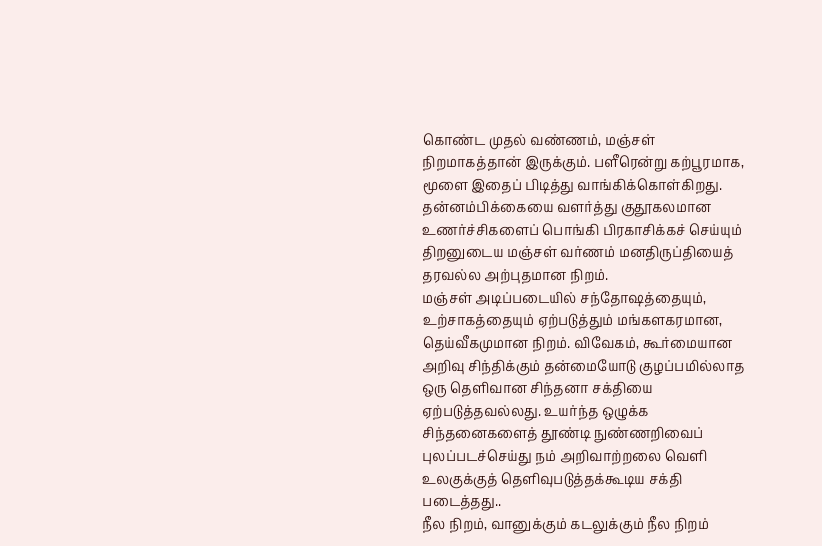கொண்ட முதல் வண்ணம், மஞ்சள் நிறமாகத்தான் இருக்கும். பளீரென்று கற்பூரமாக, மூளை இதைப் பிடித்து வாங்கிக்கொள்கிறது.
தன்னம்பிக்கையை வளர்த்து குதூகலமான உணர்ச்சிகளைப் பொங்கி பிரகாசிக்கச் செய்யும் திறனுடைய மஞ்சள் வர்ணம் மனதிருப்தியைத் தரவல்ல அற்புதமான நிறம்.
மஞ்சள் அடிப்படையில் சந்தோஷத்தையும், உற்சாகத்தையும் ஏற்படுத்தும் மங்களகரமான, தெய்வீகமுமான நிறம். விவேகம், கூர்மையான அறிவு சிந்திக்கும் தன்மையோடு குழப்பமில்லாத ஒரு தெளிவான சிந்தனா சக்தியை ஏற்படுத்தவல்லது. உயர்ந்த ஒழுக்க சிந்தனைகளைத் தூண்டி நுண்ணறிவைப் புலப்படச்செய்து நம் அறிவாற்றலை வெளி உலகுக்குத் தெளிவுபடுத்தக்கூடிய சக்தி படைத்தது..
நீல நிறம், வானுக்கும் கடலுக்கும் நீல நிறம்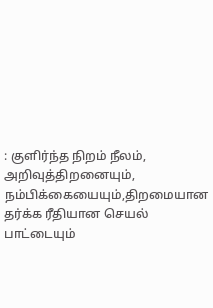: குளிர்ந்த நிறம் நீலம், அறிவுத்திறனையும், நம்பிக்கையையும்,திறமையான தர்க்க ரீதியான செயல் பாட்டையும்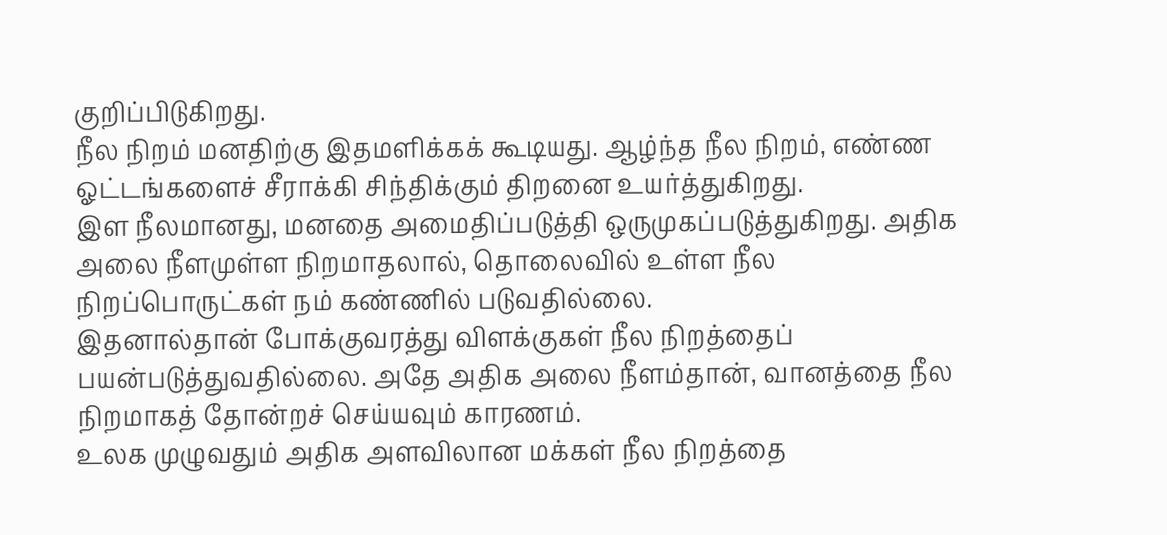குறிப்பிடுகிறது.
நீல நிறம் மனதிற்கு இதமளிக்கக் கூடியது. ஆழ்ந்த நீல நிறம், எண்ண ஓட்டங்களைச் சீராக்கி சிந்திக்கும் திறனை உயர்த்துகிறது.
இள நீலமானது, மனதை அமைதிப்படுத்தி ஒருமுகப்படுத்துகிறது. அதிக அலை நீளமுள்ள நிறமாதலால், தொலைவில் உள்ள நீல நிறப்பொருட்கள் நம் கண்ணில் படுவதில்லை.
இதனால்தான் போக்குவரத்து விளக்குகள் நீல நிறத்தைப் பயன்படுத்துவதில்லை. அதே அதிக அலை நீளம்தான், வானத்தை நீல நிறமாகத் தோன்றச் செய்யவும் காரணம்.
உலக முழுவதும் அதிக அளவிலான மக்கள் நீல நிறத்தை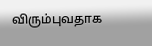விரும்புவதாக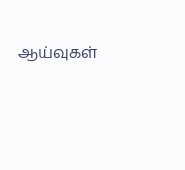ஆய்வுகள்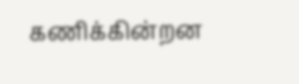கணிக்கின்றன